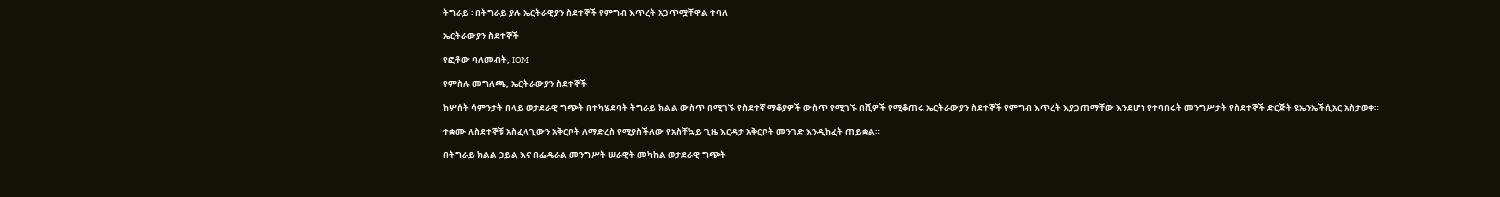ትግራይ ፡ በትግራይ ያሉ ኤርትራዊያን ስደተኞች የምግብ እጥረት አጋጥሟቸዋል ተባለ

ኤርትራውያን ስደተኞች

የፎቶው ባለመብት, IOM

የምስሉ መግለጫ, ኤርትራውያን ስደተኞች

ከሦሰት ሳምንታት በላይ ወታደራዊ ግጭት በተካሄደባት ትግራይ ክልል ውስጥ በሚገኙ የስደተኛ ማቆያዎች ውስጥ የሚገኙ በሺዎች የሚቆጠሩ ኤርትራውያን ስደተኞች የምግብ እጥረት እያጋጠማቸው እንደሆነ የተባበሩት መንግሥታት የስደተኞች ድርጅት ዩኤንኤችሲአር አስታወቀ።

ተቋሙ ለስደተኞቹ አስፈላጊውን አቅርቦት ለማድረስ የሚያስችለው የአስቸኳይ ጊዜ እርዳታ አቅርቦት መንገድ እንዲከፈት ጠይቋል።

በትግራይ ክልል ኃይል እና በፌዴራል መንግሥት ሠራዊት መካከል ወታደራዊ ግጭት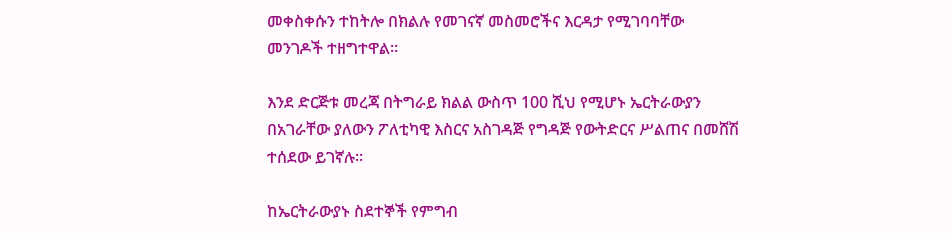መቀስቀሱን ተከትሎ በክልሉ የመገናኛ መስመሮችና እርዳታ የሚገባባቸው መንገዶች ተዘግተዋል።

እንደ ድርጅቱ መረጃ በትግራይ ክልል ውስጥ 100 ሺህ የሚሆኑ ኤርትራውያን በአገራቸው ያለውን ፖለቲካዊ እስርና አስገዳጅ የግዳጅ የውትድርና ሥልጠና በመሸሽ ተሰደው ይገኛሉ።

ከኤርትራውያኑ ስደተኞች የምግብ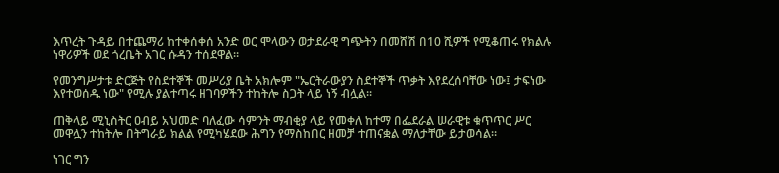እጥረት ጉዳይ በተጨማሪ ከተቀሰቀሰ አንድ ወር ሞላውን ወታደራዊ ግጭትን በመሸሽ በ10 ሺዎች የሚቆጠሩ የክልሉ ነዋሪዎች ወደ ጎረቤት አገር ሱዳን ተሰደዋል።

የመንግሥታቱ ድርጅት የስደተኞች መሥሪያ ቤት አክሎም "ኤርትራውያን ስደተኞች ጥቃት እየደረሰባቸው ነው፤ ታፍነው እየተወሰዱ ነው" የሚሉ ያልተጣሩ ዘገባዎችን ተከትሎ ስጋት ላይ ነኝ ብሏል።

ጠቅላይ ሚኒስትር ዐብይ አህመድ ባለፈው ሳምንት ማብቂያ ላይ የመቀለ ከተማ በፌደራል ሠራዊቱ ቁጥጥር ሥር መዋሏን ተከትሎ በትግራይ ክልል የሚካሄደው ሕግን የማስከበር ዘመቻ ተጠናቋል ማለታቸው ይታወሳል።

ነገር ግን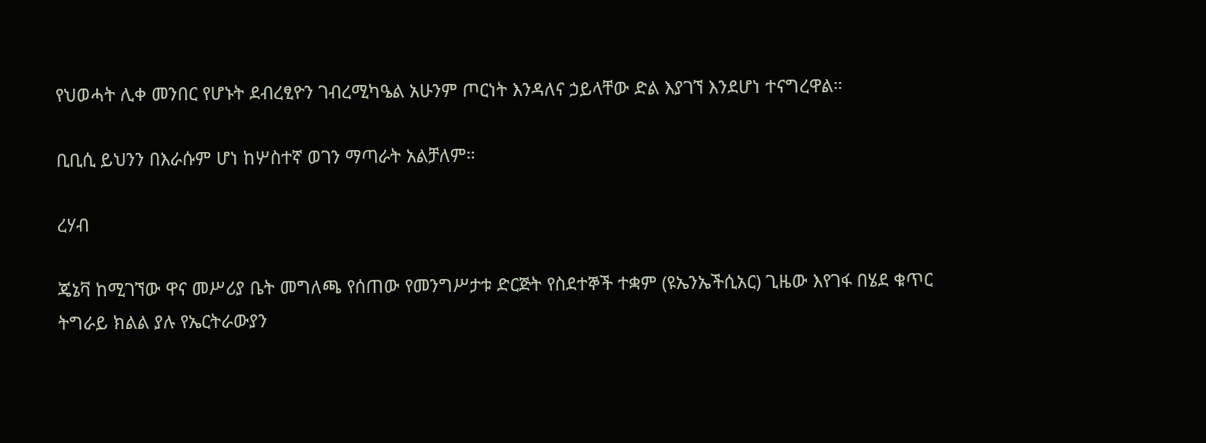የህወሓት ሊቀ መንበር የሆኑት ደብረፂዮን ገብረሚካዔል አሁንም ጦርነት እንዳለና ኃይላቸው ድል እያገኘ እንደሆነ ተናግረዋል።

ቢቢሲ ይህንን በእራሱም ሆነ ከሦስተኛ ወገን ማጣራት አልቻለም።

ረሃብ

ጄኔቫ ከሚገኘው ዋና መሥሪያ ቤት መግለጫ የሰጠው የመንግሥታቱ ድርጅት የስደተኞች ተቋም (ዩኤንኤችሲአር) ጊዜው እየገፋ በሄደ ቁጥር ትግራይ ክልል ያሉ የኤርትራውያን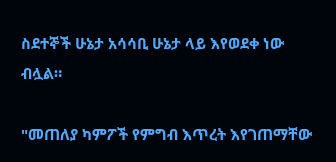ስደተኞች ሁኔታ አሳሳቢ ሁኔታ ላይ እየወደቀ ነው ብሏል።

"መጠለያ ካምፖች የምግብ እጥረት እየገጠማቸው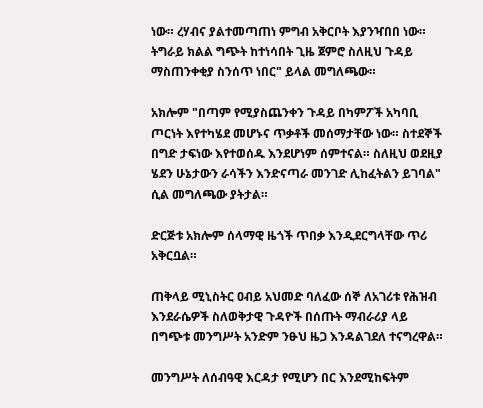ነው። ረሃብና ያልተመጣጠነ ምግብ አቅርቦት እያንዣበበ ነው። ትግራይ ክልል ግጭት ከተነሳበት ጊዜ ጀምሮ ስለዚህ ጉዳይ ማስጠንቀቂያ ስንሰጥ ነበር" ይላል መግለጫው።

አክሎም "በጣም የሚያስጨንቀን ጉዳይ በካምፖች አካባቢ ጦርነት እየተካሄደ መሆኑና ጥቃቶች መሰማታቸው ነው። ስተደኞች በግድ ታፍነው እየተወሰዱ እንደሆነም ሰምተናል። ስለዚህ ወደዚያ ሄደን ሁኔታውን ራሳችን እንድናጣራ መንገድ ሊከፈትልን ይገባል" ሲል መግለጫው ያትታል።

ድርጅቱ አክሎም ሰላማዊ ዜጎች ጥበቃ እንዲደርግላቸው ጥሪ አቅርቧል።

ጠቅላይ ሚኒስትር ዐብይ አህመድ ባለፈው ሰኞ ለአገሪቱ የሕዝብ እንደራሴዎች ስለወቅታዊ ጉዳዮች በሰጡት ማብራሪያ ላይ በግጭቱ መንግሥት አንድም ንፁህ ዜጋ እንዳልገደለ ተናግረዋል።

መንግሥት ለሰብዓዊ እርዳታ የሚሆን በር እንደሚከፍትም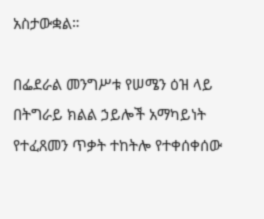አስታውቋል።

በፌደራል መንግሥቱ የሠሜን ዕዝ ላይ በትግራይ ክልል ኃይሎች አማካይነት የተፈጸመን ጥቃት ተከትሎ የተቀሰቀሰው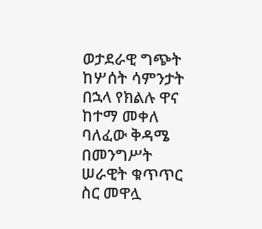ወታደራዊ ግጭት ከሦሰት ሳምንታት በኋላ የክልሉ ዋና ከተማ መቀለ ባለፈው ቅዳሜ በመንግሥት ሠራዊት ቁጥጥር ስር መዋሏ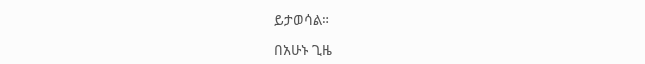ይታወሳል።

በአሁኑ ጊዜ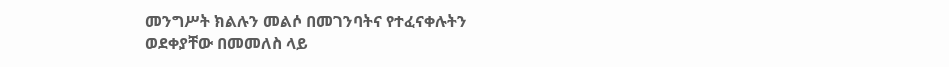መንግሥት ክልሉን መልሶ በመገንባትና የተፈናቀሉትን ወደቀያቸው በመመለስ ላይ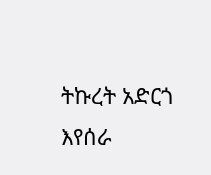ትኩረት አድርጎ እየሰራ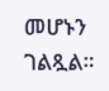መሆኑን ገልጿል።